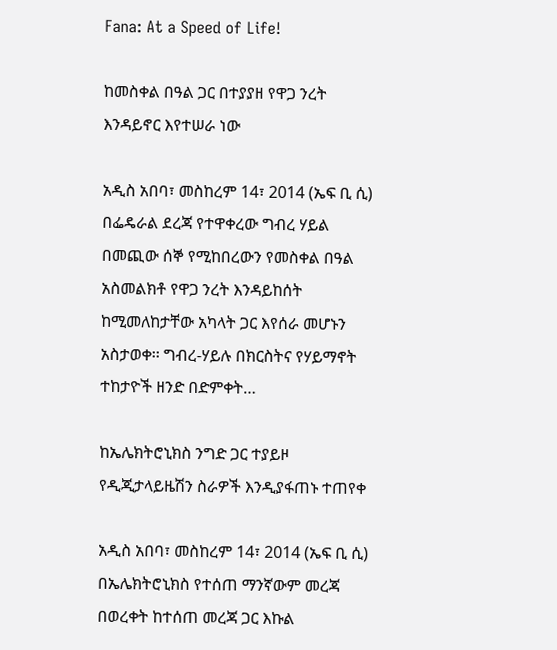Fana: At a Speed of Life!

ከመስቀል በዓል ጋር በተያያዘ የዋጋ ንረት እንዳይኖር እየተሠራ ነው

አዲስ አበባ፣ መስከረም 14፣ 2014 (ኤፍ ቢ ሲ) በፌዴራል ደረጃ የተዋቀረው ግብረ ሃይል በመጪው ሰኞ የሚከበረውን የመስቀል በዓል አስመልክቶ የዋጋ ንረት እንዳይከሰት ከሚመለከታቸው አካላት ጋር እየሰራ መሆኑን አስታወቀ፡፡ ግብረ-ሃይሉ በክርስትና የሃይማኖት ተከታዮች ዘንድ በድምቀት…

ከኤሌክትሮኒክስ ንግድ ጋር ተያይዞ የዲጂታላይዜሽን ስራዎች እንዲያፋጠኑ ተጠየቀ

አዲስ አበባ፣ መስከረም 14፣ 2014 (ኤፍ ቢ ሲ) በኤሌክትሮኒክስ የተሰጠ ማንኛውም መረጃ በወረቀት ከተሰጠ መረጃ ጋር እኩል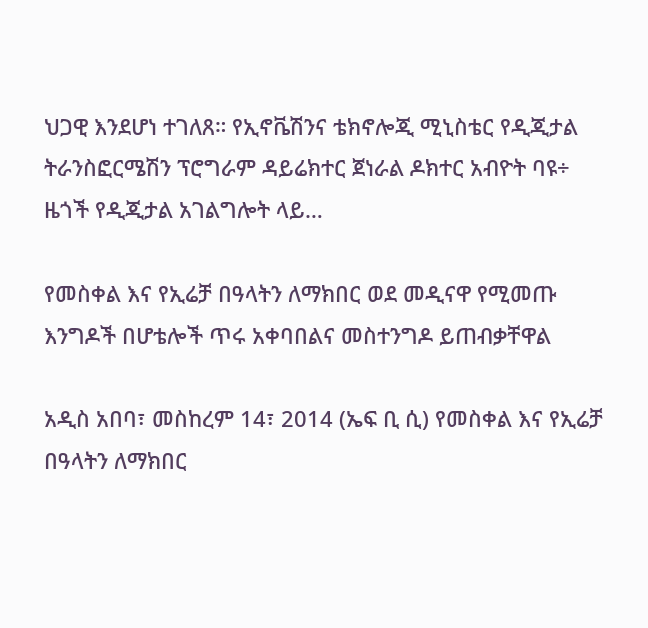ህጋዊ እንደሆነ ተገለጸ። የኢኖቬሽንና ቴክኖሎጂ ሚኒስቴር የዲጂታል ትራንስፎርሜሽን ፕሮግራም ዳይሬክተር ጀነራል ዶክተር አብዮት ባዩ÷ ዜጎች የዲጂታል አገልግሎት ላይ…

የመስቀል እና የኢሬቻ በዓላትን ለማክበር ወደ መዲናዋ የሚመጡ እንግዶች በሆቴሎች ጥሩ አቀባበልና መስተንግዶ ይጠብቃቸዋል

አዲስ አበባ፣ መስከረም 14፣ 2014 (ኤፍ ቢ ሲ) የመስቀል እና የኢሬቻ በዓላትን ለማክበር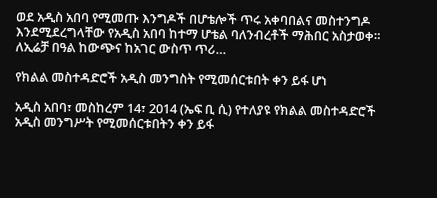ወደ አዲስ አበባ የሚመጡ እንግዶች በሆቴሎች ጥሩ አቀባበልና መስተንግዶ እንደሚደረግላቸው የአዲስ አበባ ከተማ ሆቴል ባለንብረቶች ማሕበር አስታወቀ። ለኢሬቻ በዓል ከውጭና ከአገር ውስጥ ጥሪ…

የክልል መስተዳድሮች አዲስ መንግስት የሚመሰርቱበት ቀን ይፋ ሆነ

አዲስ አበባ፣ መስከረም 14፣ 2014 (ኤፍ ቢ ሲ) የተለያዩ የክልል መስተዳድሮች አዲስ መንግሥት የሚመሰርቱበትን ቀን ይፋ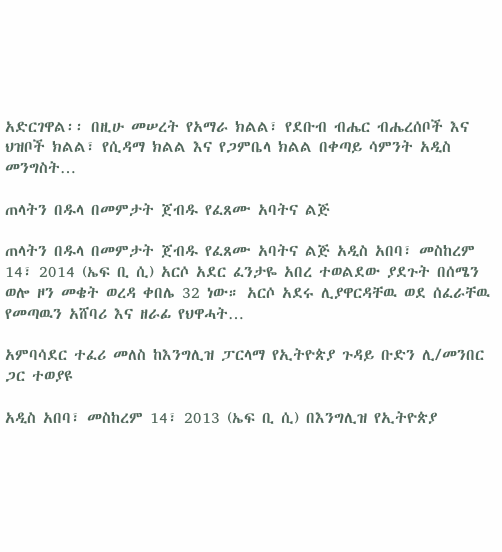አድርገዋል፡፡ በዚሁ መሠረት የአማራ ክልል፣ የደቡብ ብሔር ብሔረሰቦች እና ህዝቦች ክልል፣ የሲዳማ ክልል እና የጋምቤላ ክልል በቀጣይ ሳምንት አዲስ መንግስት…

ጠላትን በዱላ በመምታት ጀብዱ የፈጸሙ አባትና ልጅ

ጠላትን በዱላ በመምታት ጀብዱ የፈጸሙ አባትና ልጅ አዲስ አበባ፣ መስከረም 14፣ 2014 (ኤፍ ቢ ሲ) አርሶ አደር ፈንታዬ አበረ ተወልደው ያደጉት በሰሜን ወሎ ዞን መቄት ወረዳ ቀበሌ 32 ነው። አርሶ አደሩ ሊያዋርዳቸዉ ወደ ሰፈራቸዉ የመጣዉን አሸባሪ እና ዘራፊ የህዋሓት…

አምባሳደር ተፈሪ መለስ ከእንግሊዝ ፓርላማ የኢትዮጵያ ጉዳይ ቡድን ሊ/መንበር ጋር ተወያዩ

አዲስ አበባ፣ መስከረም 14፣ 2013 (ኤፍ ቢ ሲ) በእንግሊዝ የኢትዮጵያ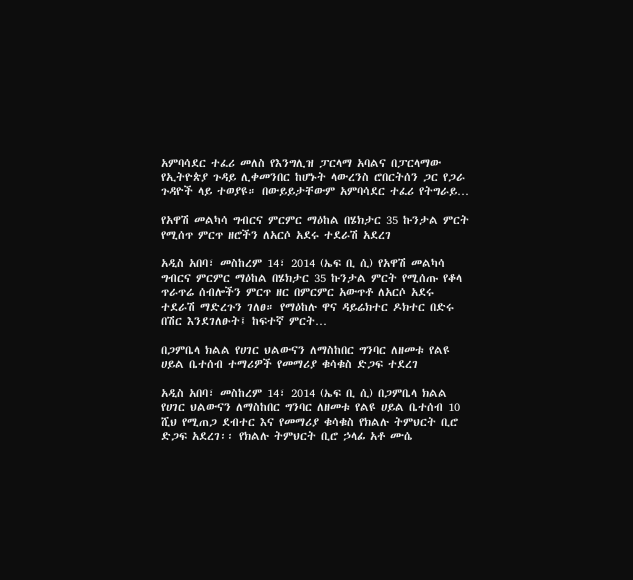አምባሳደር ተፈሪ መለስ የእንግሊዝ ፓርላማ አባልና በፓርላማው የኢትዮጵያ ጉዳይ ሊቀመንበር ከሆኑት ላውረንስ ሮበርትሰን ጋር የጋራ ጉዳዮች ላይ ተወያዩ። በውይይታቸውም አምባሳደር ተፈሪ የትግራይ…

የአዋሽ መልካሳ ግብርና ምርምር ማዕከል በሄክታር 35 ኩንታል ምርት የሚሰጥ ምርጥ ዘሮችን ለአርሶ አደሩ ተደራሽ አደረገ

አዲስ አበባ፣ መስከረም 14፣ 2014 (ኤፍ ቢ ሲ) የአዋሽ መልካሳ ግብርና ምርምር ማዕከል በሄክታር 35 ኩንታል ምርት የሚሰጡ የቆላ ጥራጥሬ ሰብሎችን ምርጥ ዘር በምርምር አውጥቶ ለአርሶ አደሩ ተደራሽ ማድረጉን ገለፀ። የማዕከሉ ዋና ዳይሬክተር ዶክተር በድሩ በሽር እንደገለፁት፤ ከፍተኛ ምርት…

በጋምቤላ ክልል የሀገር ህልውናን ለማስከበር ግንባር ለዘመቱ የልዩ ሀይል ቤተሰብ ተማሪዎች የመማሪያ ቁሳቁስ ድጋፍ ተደረገ

አዲስ አበባ፣ መስከረም 14፣ 2014 (ኤፍ ቢ ሲ) በጋምቤላ ክልል የሀገር ህልውናን ለማስከበር ግንባር ለዘመቱ የልዩ ሀይል ቤተሰብ 10 ሺህ የሚጠጋ ደብተር እና የመማሪያ ቁሳቁስ የክልሉ ትምህርት ቢሮ ድጋፍ አደረገ፡፡ የክልሉ ትምህርት ቢሮ ኃላፊ አቶ ሙሴ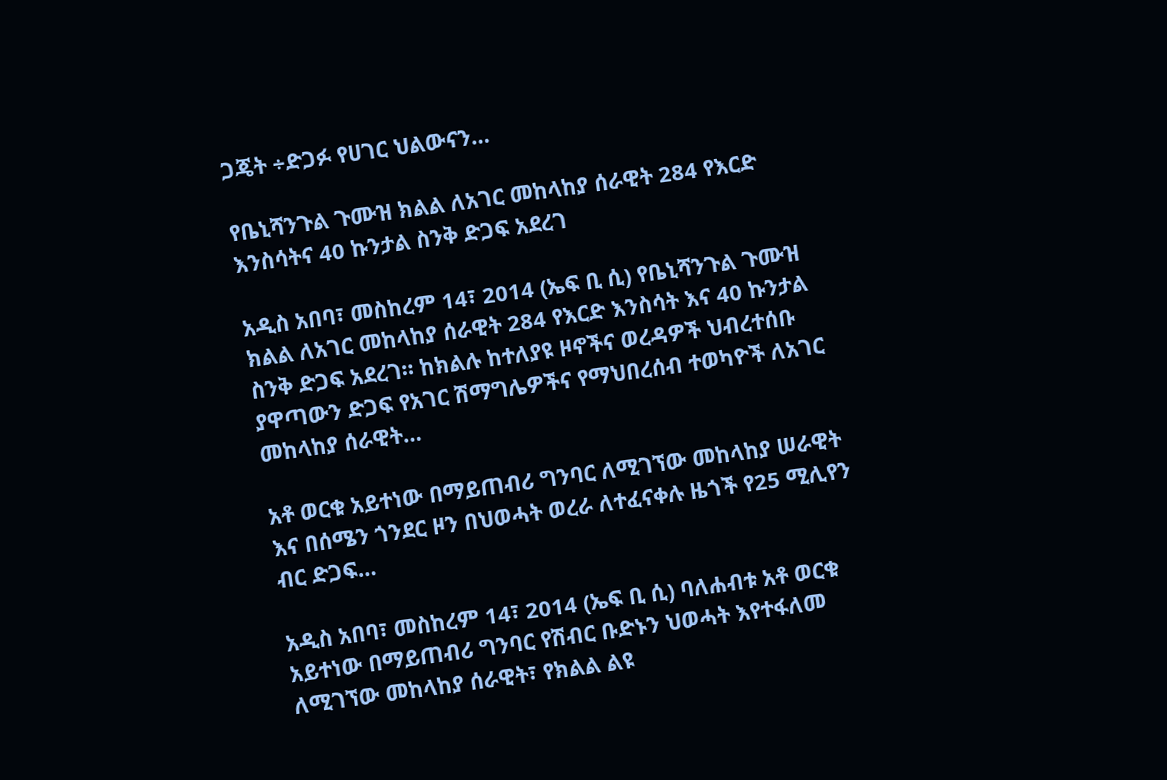ጋጄት ÷ድጋፉ የሀገር ህልውናን…

የቤኒሻንጉል ጉሙዝ ክልል ለአገር መከላከያ ሰራዊት 284 የእርድ እንስሳትና 40 ኩንታል ስንቅ ድጋፍ አደረገ

አዲስ አበባ፣ መስከረም 14፣ 2014 (ኤፍ ቢ ሲ) የቤኒሻንጉል ጉሙዝ ክልል ለአገር መከላከያ ሰራዊት 284 የእርድ እንስሳት እና 40 ኩንታል ስንቅ ድጋፍ አደረገ። ከክልሉ ከተለያዩ ዞኖችና ወረዳዎች ህብረተሰቡ ያዋጣውን ድጋፍ የአገር ሽማግሌዎችና የማህበረሰብ ተወካዮች ለአገር መከላከያ ሰራዊት…

አቶ ወርቁ አይተነው በማይጠብሪ ግንባር ለሚገኘው መከላከያ ሠራዊት እና በሰሜን ጎንደር ዞን በህወሓት ወረራ ለተፈናቀሉ ዜጎች የ25 ሚሊየን ብር ድጋፍ…

አዲስ አበባ፣ መስከረም 14፣ 2014 (ኤፍ ቢ ሲ) ባለሐብቱ አቶ ወርቁ አይተነው በማይጠብሪ ግንባር የሽብር ቡድኑን ህወሓት እየተፋለመ ለሚገኘው መከላከያ ሰራዊት፣ የክልል ልዩ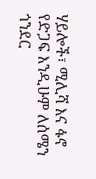ሃይሎች፣ ሚሊሻ እና ፋኖ የድጋፍ እንዲሁም ለሰሜን ጎንደር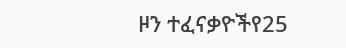ዞን ተፈናቃዮችየ25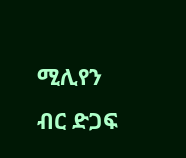ሚሊየን ብር ድጋፍ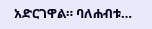አድርገዋል። ባለሐብቱ…